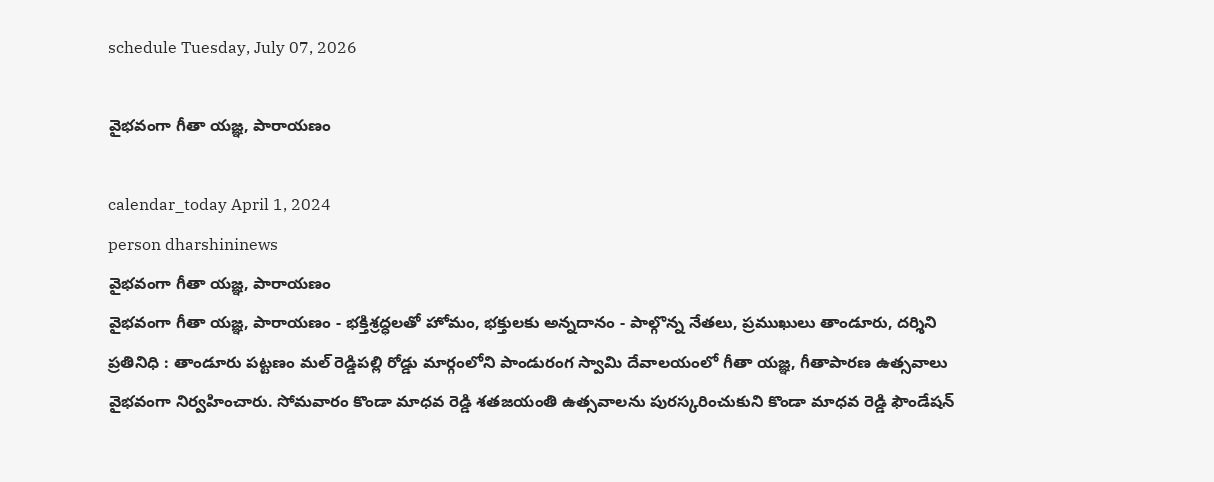schedule Tuesday, July 07, 2026

వైభవంగా గీతా యజ్ఞ, పారాయణం

calendar_today April 1, 2024
person dharshininews
వైభవంగా గీతా యజ్ఞ, పారాయణం
వైభవంగా గీతా యజ్ఞ, పారాయణం - భక్తిశ్రద్ధలతో హోమం, భక్తులకు అన్నదానం - పాల్గొన్న నేతలు, ప్రముఖులు తాండూరు, దర్శిని ప్రతినిధి : తాండూరు పట్టణం మల్ రెడ్డిపల్లి రోడ్డు మార్గంలోని పాండురంగ స్వామి దేవాలయంలో గీతా యజ్ఞ, గీతాపారణ ఉత్సవాలు వైభవంగా నిర్వహించారు. సోమవారం కొండా మాధవ రెడ్డి శతజయంతి ఉత్సవాలను పురస్కరించుకుని కొండా మాధవ రెడ్డి ఫౌండేషన్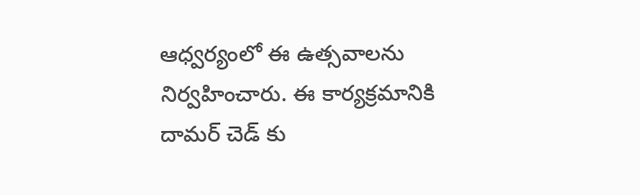ఆధ్వర్యంలో ఈ ఉత్సవాలను నిర్వహించారు. ఈ కార్యక్రమానికి దామర్ చెడ్ కు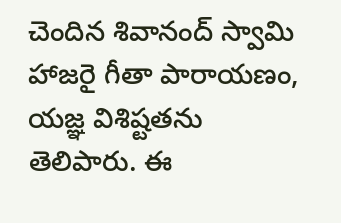చెందిన శివానంద్ స్వామి హాజరై గీతా పారాయణం, యజ్ఞ విశిష్టతను తెలిపారు. ఈ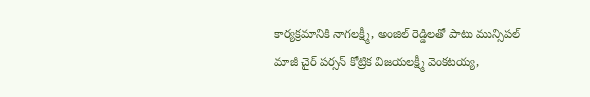కార్యక్రమానికి నాగలక్ష్మీ, అంజిల్ రెడ్డిలతో పాటు మున్సిపల్ మాజీ చైర్ పర్సన్ కోట్రిక విజయలక్ష్మీ వెంకటయ్య,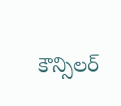కౌన్సిలర్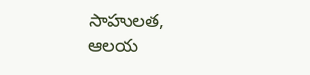సాహులత, ఆలయ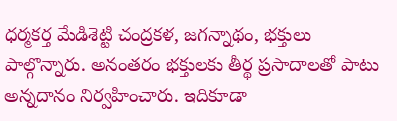ధర్మకర్త మేడిశెట్టి చంద్రకళ, జగన్నాథం, భక్తులు పాల్గొన్నారు. అనంతరం భక్తులకు తీర్థ ప్రసాదాలతో పాటు అన్నదానం నిర్వహించారు. ఇదికూడా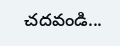చదవండి...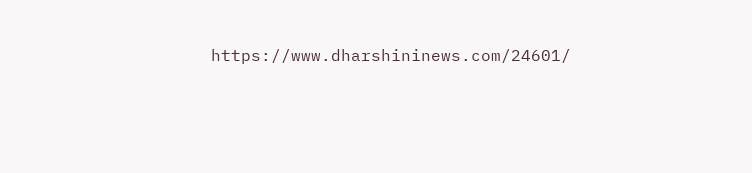https://www.dharshininews.com/24601/